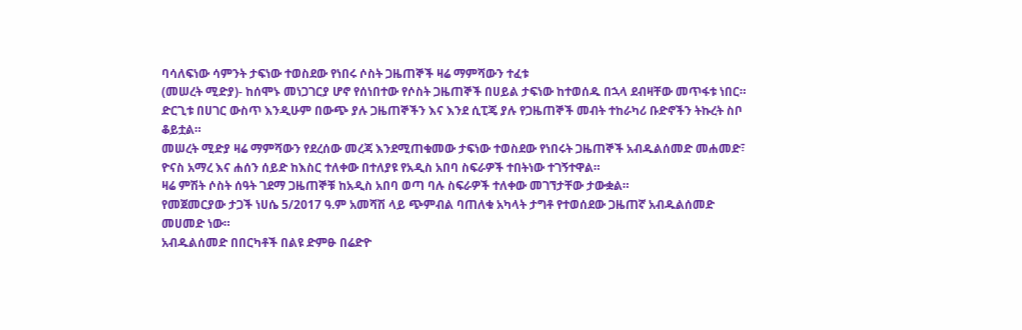ባሳለፍነው ሳምንት ታፍነው ተወስደው የነበሩ ሶስት ጋዜጠኞች ዛሬ ማምሻውን ተፈቱ
(መሠረት ሚድያ)- ከሰሞኑ መነጋገርያ ሆኖ የሰነበተው የሶስት ጋዜጠኞች በሀይል ታፍነው ከተወሰዱ በኋላ ደብዛቸው መጥፋቱ ነበር። ድርጊቱ በሀገር ውስጥ እንዲሁም በውጭ ያሉ ጋዜጠኞችን እና እንደ ሲፒጄ ያሉ የጋዜጠኞች መብት ተከራካሪ ቡድኖችን ትኩረት ስቦ ቆይቷል።
መሠረት ሚድያ ዛሬ ማምሻውን የደረሰው መረጃ እንደሚጠቁመው ታፍነው ተወስደው የነበሩት ጋዜጠኞች አብዱልሰመድ መሐመድ፣ ዮናስ አማረ እና ሐሰን ሰይድ ከእስር ተለቀው በተለያዩ የአዲስ አበባ ስፍራዎች ተበትነው ተገኝተዋል።
ዛሬ ምሽት ሶስት ሰዓት ገደማ ጋዜጠኞቹ ከአዲስ አበባ ወጣ ባሉ ስፍራዎች ተለቀው መገኘታቸው ታውቋል።
የመጀመርያው ታጋች ነሀሴ 5/2017 ዓ.ም አመሻሽ ላይ ጭምብል ባጠለቁ አካላት ታግቶ የተወሰደው ጋዜጠኛ አብዱልሰመድ መሀመድ ነው።
አብዱልሰመድ በበርካቶች በልዩ ድምፁ በሬድዮ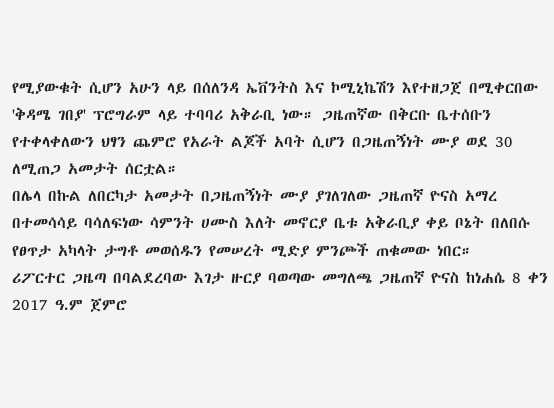የሚያውቁት ሲሆን አሁን ላይ በሰለንዳ ኤቨንትስ እና ኮሚኒኬሽን እየተዘጋጀ በሚቀርበው 'ቅዳሜ ገበያ' ፕሮግራም ላይ ተባባሪ አቅራቢ ነው። ጋዜጠኛው በቅርቡ ቤተሰቡን የተቀላቀለውን ህፃን ጨምሮ የአራት ልጆች አባት ሲሆን በጋዜጠኝነት ሙያ ወደ 30 ለሚጠጋ አመታት ሰርቷል።
በሌላ በኩል ለበርካታ አመታት በጋዜጠኝነት ሙያ ያገለገለው ጋዜጠኛ ዮናስ አማረ በተመሳሳይ ባሳለፍነው ሳምንት ሀሙስ እለት መኖርያ ቤቱ አቅራቢያ ቀይ ቦኔት በለበሱ የፀጥታ አካላት ታግቶ መወሰዱን የመሠረት ሚድያ ምንጮች ጠቁመው ነበር።
ሪፖርተር ጋዜጣ በባልደረባው እገታ ዙርያ ባወጣው መግለጫ ጋዜጠኛ ዮናስ ከነሐሴ 8 ቀን 2017 ዓ.ም ጀምሮ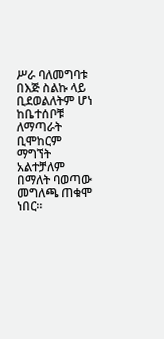ሥራ ባለመግባቱ በእጅ ስልኩ ላይ ቢደወልለትም ሆነ ከቤተሰቦቹ ለማጣራት ቢሞከርም ማግኘት አልተቻለም በማለት ባወጣው መግለጫ ጠቁሞ ነበር።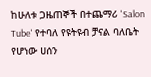ከሁለቱ ጋዜጠኞች በተጨማሪ 'Salon Tube' የተባለ የዩትዩብ ቻናል ባለቤት የሆነው ሀሰን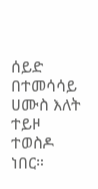ሰይድ በተመሳሳይ ሀሙስ እለት ተይዞ ተወስዶ ነበር።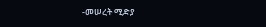-መሠረት ሚድያ